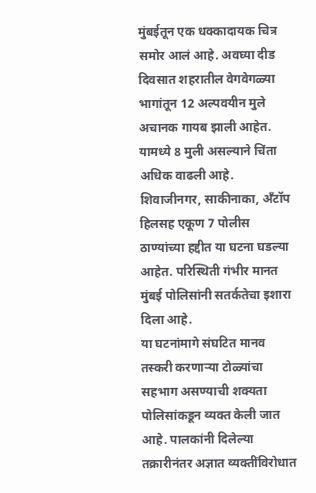मुंबईतून एक धक्कादायक चित्र समोर आलं आहे. अवघ्या दीड दिवसात शहरातील वेगवेगळ्या भागांतून 12 अल्पवयीन मुले अचानक गायब झाली आहेत. यामध्ये 8 मुली असल्याने चिंता अधिक वाढली आहे. शिवाजीनगर, साकीनाका, अँटॉप हिलसह एकूण 7 पोलीस ठाण्यांच्या हद्दीत या घटना घडल्या आहेत. परिस्थिती गंभीर मानत मुंबई पोलिसांनी सतर्कतेचा इशारा दिला आहे.
या घटनांमागे संघटित मानव तस्करी करणाऱ्या टोळ्यांचा सहभाग असण्याची शक्यता पोलिसांकडून व्यक्त केली जात आहे. पालकांनी दिलेल्या तक्रारीनंतर अज्ञात व्यक्तींविरोधात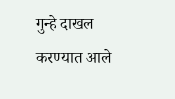गुन्हे दाखल करण्यात आले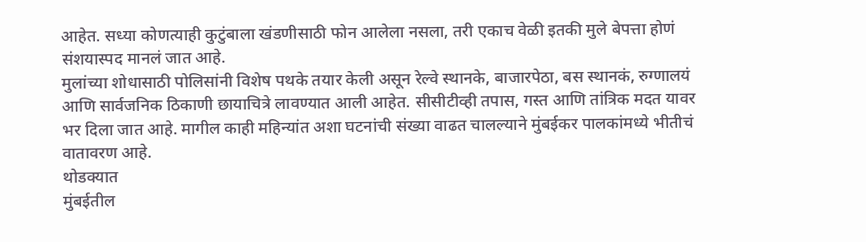आहेत. सध्या कोणत्याही कुटुंबाला खंडणीसाठी फोन आलेला नसला, तरी एकाच वेळी इतकी मुले बेपत्ता होणं संशयास्पद मानलं जात आहे.
मुलांच्या शोधासाठी पोलिसांनी विशेष पथके तयार केली असून रेल्वे स्थानके, बाजारपेठा, बस स्थानकं, रुग्णालयं आणि सार्वजनिक ठिकाणी छायाचित्रे लावण्यात आली आहेत. सीसीटीव्ही तपास, गस्त आणि तांत्रिक मदत यावर भर दिला जात आहे. मागील काही महिन्यांत अशा घटनांची संख्या वाढत चालल्याने मुंबईकर पालकांमध्ये भीतीचं वातावरण आहे.
थोडक्यात
मुंबईतील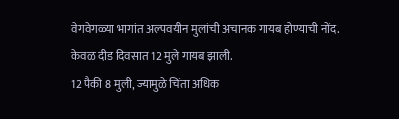वेगवेगळ्या भागांत अल्पवयीन मुलांची अचानक गायब होण्याची नोंद.
केवळ दीड दिवसात 12 मुले गायब झाली.
12 पैकी 8 मुली, ज्यामुळे चिंता अधिक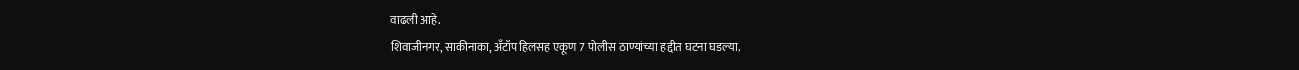वाढली आहे.
शिवाजीनगर, साकीनाका, अँटॉप हिलसह एकूण 7 पोलीस ठाण्यांच्या हद्दीत घटना घडल्या.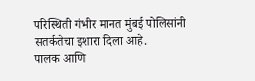परिस्थिती गंभीर मानत मुंबई पोलिसांनी सतर्कतेचा इशारा दिला आहे.
पालक आणि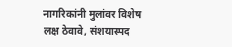नागरिकांनी मुलांवर विशेष लक्ष ठेवावे, संशयास्पद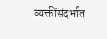व्यक्तींसंदर्भात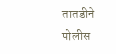तातडीने पोलीस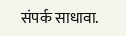संपर्क साधावा.